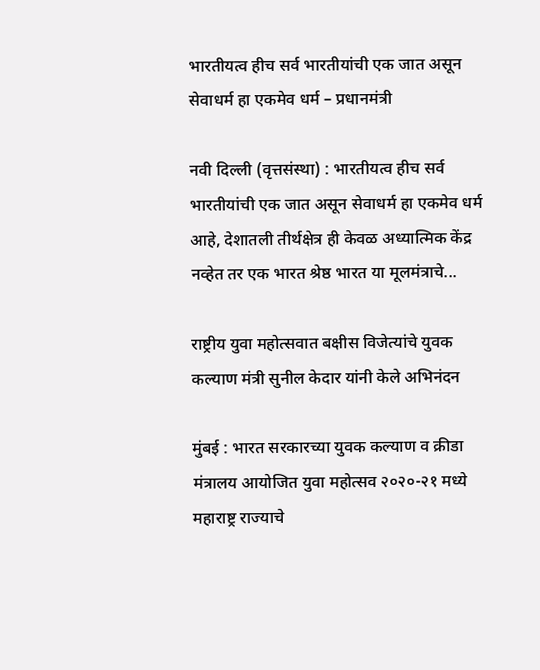भारतीयत्व हीच सर्व भारतीयांची एक जात असून सेवाधर्म हा एकमेव धर्म – प्रधानमंत्री

नवी दिल्ली (वृत्तसंस्था) : भारतीयत्व हीच सर्व भारतीयांची एक जात असून सेवाधर्म हा एकमेव धर्म आहे, देशातली तीर्थक्षेत्र ही केवळ अध्यात्मिक केंद्र नव्हेत तर एक भारत श्रेष्ठ भारत या मूलमंत्राचे...

राष्ट्रीय युवा महोत्सवात बक्षीस विजेत्यांचे युवक कल्याण मंत्री सुनील केदार यांनी केले अभिनंदन

मुंबई : भारत सरकारच्या युवक कल्याण व क्रीडा मंत्रालय आयोजित युवा महोत्सव २०२०-२१ मध्ये महाराष्ट्र राज्याचे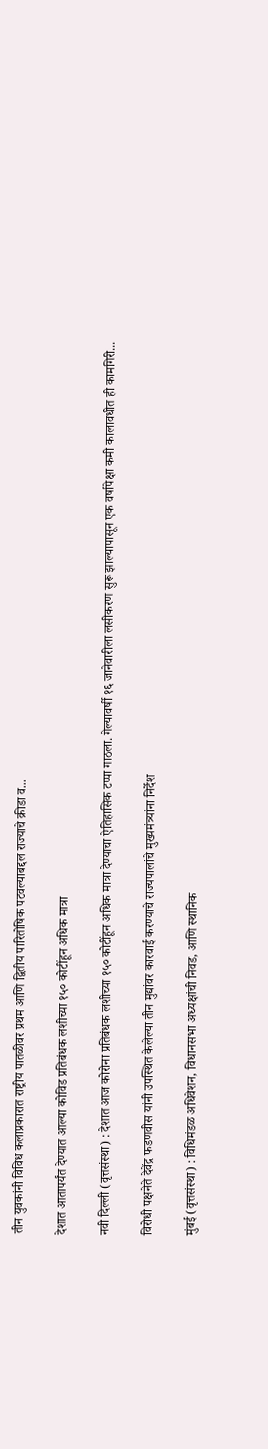तीन युवकांनी विविध कलाप्रकारात राष्ट्रीय पातळीवर प्रथम आणि द्वितीय पारितोषिक पटवल्याबद्दल राज्याचे क्रीडा व...

देशात आतापर्यंत देण्यात आल्या कोविड प्रतिबंधक लशीच्या १५० कोटींहून अधिक मात्रा

नवी दिल्ली (वृत्तसंस्था) : देशात आज कोरोना प्रतिबंधक लशीच्या १५० कोटींहून अधिक मात्रा देण्याचा ऐतिहासिक टप्पा गाठला. गेल्यावर्षी १६ जानेवारीला लसीकरण सुरू झाल्यापासून एक वर्षापेक्षा कमी कालावधीत ही कामगिरी...

विरोधी पक्षनेते देवेंद्र फडणवीस यांनी उपस्थित केलेल्या तीन मुद्यांवर कारवाई करण्याचे राज्यपालांचे मुख्यमंत्र्यांना निर्देश

मुंबई (वृत्तसंस्था) : विधिमंडळ अधिवेशन, विधानसभा अध्यक्षांची निवड, आणि स्थानिक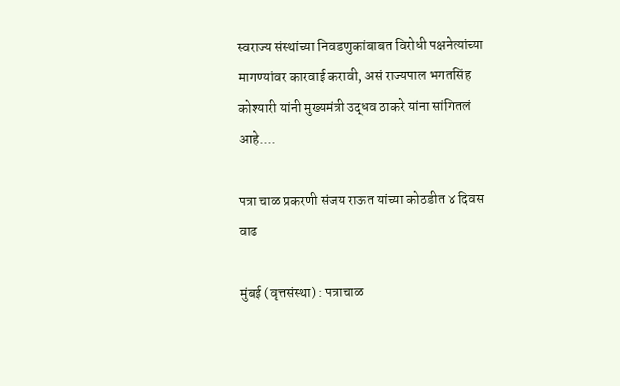स्वराज्य संस्थांच्या निवडणुकांबाबत विरोधी पक्षनेत्यांच्या मागण्यांवर कारवाई करावी, असं राज्यपाल भगतसिंह कोश्यारी यांनी मुख्यमंत्री उद्धव ठाकरे यांना सांगितलं आहे....

पत्रा चाळ प्रकरणी संजय राऊत यांच्या कोठडीत ४ दिवस वाढ

मुंबई (वृत्तसंस्था) : पत्राचाळ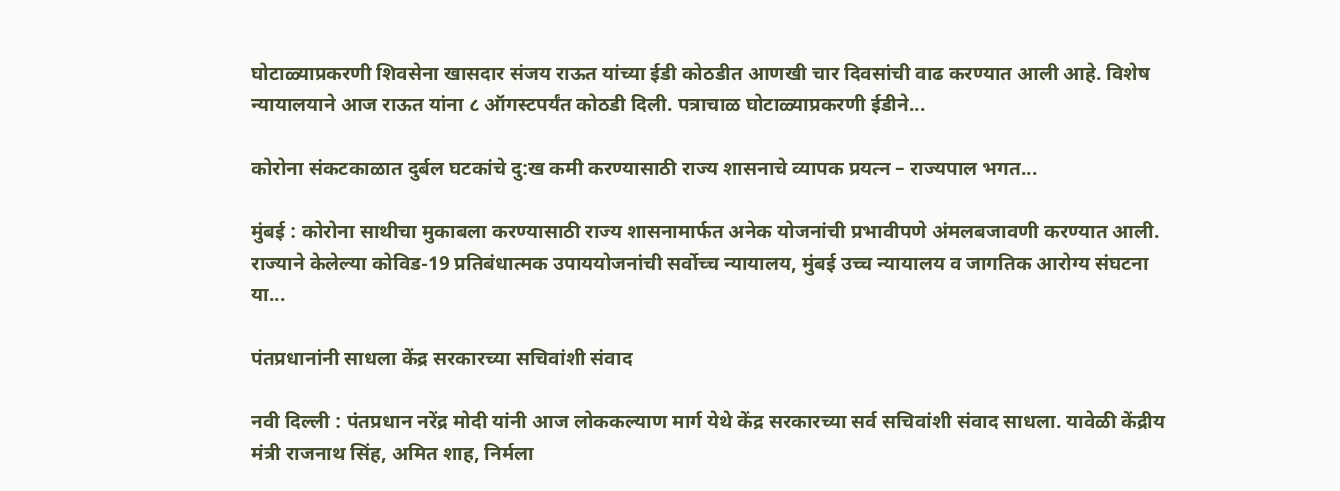घोटाळ्याप्रकरणी शिवसेना खासदार संजय राऊत यांच्या ईडी कोठडीत आणखी चार दिवसांची वाढ करण्यात आली आहे. विशेष न्यायालयाने आज राऊत यांना ८ ऑगस्टपर्यंत कोठडी दिली. पत्राचाळ घोटाळ्याप्रकरणी ईडीने...

कोरोना संकटकाळात दुर्बल घटकांचे दु:ख कमी करण्यासाठी राज्य शासनाचे व्यापक प्रयत्न – राज्यपाल भगत...

मुंबई : कोरोना साथीचा मुकाबला करण्यासाठी राज्य शासनामार्फत अनेक योजनांची प्रभावीपणे अंमलबजावणी करण्यात आली. राज्याने केलेल्या कोविड-19 प्रतिबंधात्मक उपाययोजनांची सर्वोच्च न्यायालय, मुंबई उच्च न्यायालय व जागतिक आरोग्य संघटना या...

पंतप्रधानांनी साधला केंद्र सरकारच्या सचिवांशी संवाद

नवी दिल्ली : पंतप्रधान नरेंद्र मोदी यांनी आज लोककल्याण मार्ग येथे केंद्र सरकारच्या सर्व सचिवांशी संवाद साधला. यावेळी केंद्रीय मंत्री राजनाथ सिंह, अमित शाह, निर्मला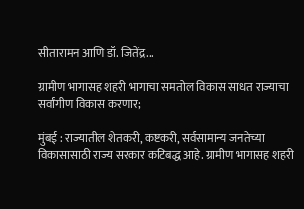सीतारामन आणि डॉ. जितेंद्र...

ग्रामीण भागासह शहरी भागाचा समतोल विकास साधत राज्याचा सर्वांगीण विकास करणार;

मुंबई : राज्यातील शेतकरी, कष्टकरी, सर्वसामान्य जनतेच्या विकासासाठी राज्य सरकार कटिबद्ध आहे. ग्रामीण भागासह शहरी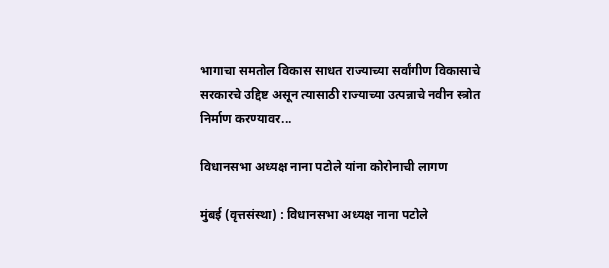भागाचा समतोल विकास साधत राज्याच्या सर्वांगीण विकासाचे सरकारचे उद्दिष्ट असून त्यासाठी राज्याच्या उत्पन्नाचे नवीन स्त्रोत निर्माण करण्यावर...

विधानसभा अध्यक्ष नाना पटोले यांना कोरोनाची लागण

मुंबई (वृत्तसंस्था) : विधानसभा अध्यक्ष नाना पटोले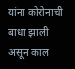यांना कोरोनाची बाधा झाली असून काल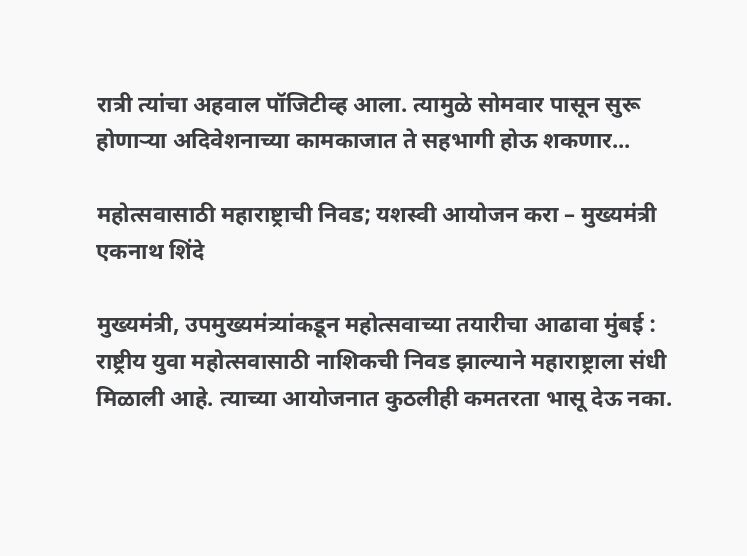रात्री त्यांचा अहवाल पॉजिटीव्ह आला. त्यामुळे सोमवार पासून सुरू होणाऱ्या अदिवेशनाच्या कामकाजात ते सहभागी होऊ शकणार...

महोत्सवासाठी महाराष्ट्राची निवड; यशस्वी आयोजन करा – मुख्यमंत्री एकनाथ शिंदे

मुख्यमंत्री, उपमुख्यमंत्र्यांकडून महोत्सवाच्या तयारीचा आढावा मुंबई : राष्ट्रीय युवा महोत्सवासाठी नाशिकची निवड झाल्याने महाराष्ट्राला संधी मिळाली आहे. त्याच्या आयोजनात कुठलीही कमतरता भासू देऊ नका.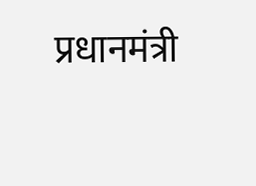प्रधानमंत्री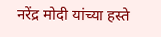नरेंद्र मोदी यांच्या हस्ते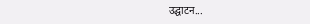उद्घाटन...